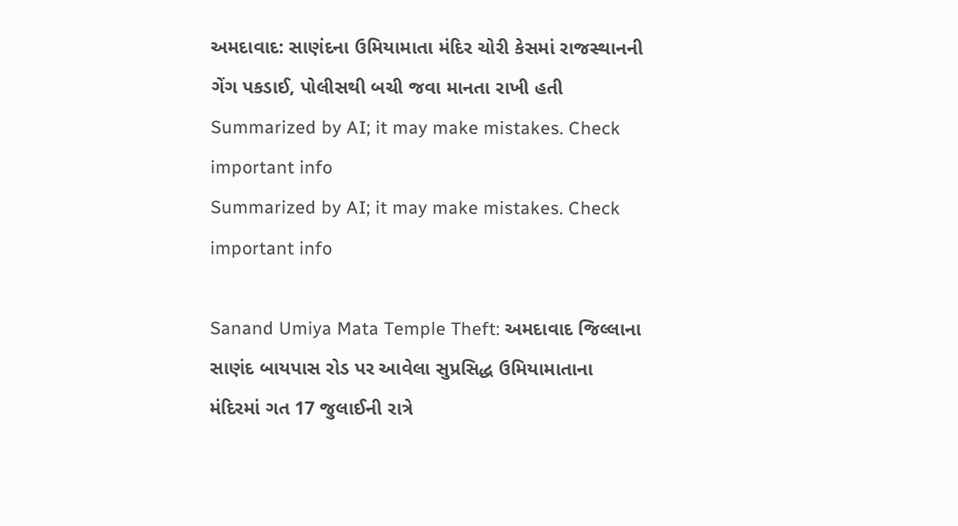અમદાવાદ: સાણંદના ઉમિયામાતા મંદિર ચોરી કેસમાં રાજસ્થાનની ગેંગ પકડાઈ, પોલીસથી બચી જવા માનતા રાખી હતી
Summarized by AI; it may make mistakes. Check important info
Summarized by AI; it may make mistakes. Check important info

Sanand Umiya Mata Temple Theft: અમદાવાદ જિલ્લાના સાણંદ બાયપાસ રોડ પર આવેલા સુપ્રસિદ્ધ ઉમિયામાતાના મંદિરમાં ગત 17 જુલાઈની રાત્રે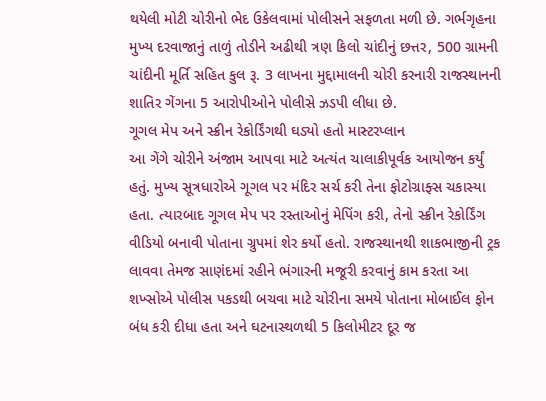થયેલી મોટી ચોરીનો ભેદ ઉકેલવામાં પોલીસને સફળતા મળી છે. ગર્ભગૃહના મુખ્ય દરવાજાનું તાળું તોડીને અઢીથી ત્રણ કિલો ચાંદીનું છત્તર, 500 ગ્રામની ચાંદીની મૂર્તિ સહિત કુલ રૂ. 3 લાખના મુદ્દામાલની ચોરી કરનારી રાજસ્થાનની શાતિર ગેંગના 5 આરોપીઓને પોલીસે ઝડપી લીધા છે.
ગૂગલ મેપ અને સ્ક્રીન રેકોર્ડિંગથી ઘડ્યો હતો માસ્ટરપ્લાન
આ ગેંગે ચોરીને અંજામ આપવા માટે અત્યંત ચાલાકીપૂર્વક આયોજન કર્યું હતું. મુખ્ય સૂત્રધારોએ ગૂગલ પર મંદિર સર્ચ કરી તેના ફોટોગ્રાફ્સ ચકાસ્યા હતા. ત્યારબાદ ગૂગલ મેપ પર રસ્તાઓનું મેપિંગ કરી, તેનો સ્ક્રીન રેકોર્ડિંગ વીડિયો બનાવી પોતાના ગ્રુપમાં શેર કર્યો હતો. રાજસ્થાનથી શાકભાજીની ટ્રક લાવવા તેમજ સાણંદમાં રહીને ભંગારની મજૂરી કરવાનું કામ કરતા આ શખ્સોએ પોલીસ પકડથી બચવા માટે ચોરીના સમયે પોતાના મોબાઈલ ફોન બંધ કરી દીધા હતા અને ઘટનાસ્થળથી 5 કિલોમીટર દૂર જ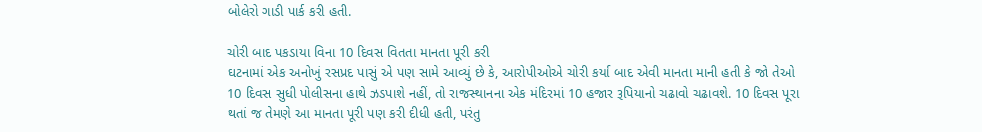બોલેરો ગાડી પાર્ક કરી હતી.

ચોરી બાદ પકડાયા વિના 10 દિવસ વિતતા માનતા પૂરી કરી
ઘટનામાં એક અનોખું રસપ્રદ પાસું એ પણ સામે આવ્યું છે કે, આરોપીઓએ ચોરી કર્યા બાદ એવી માનતા માની હતી કે જો તેઓ 10 દિવસ સુધી પોલીસના હાથે ઝડપાશે નહીં, તો રાજસ્થાનના એક મંદિરમાં 10 હજાર રૂપિયાનો ચઢાવો ચઢાવશે. 10 દિવસ પૂરા થતાં જ તેમણે આ માનતા પૂરી પણ કરી દીધી હતી, પરંતુ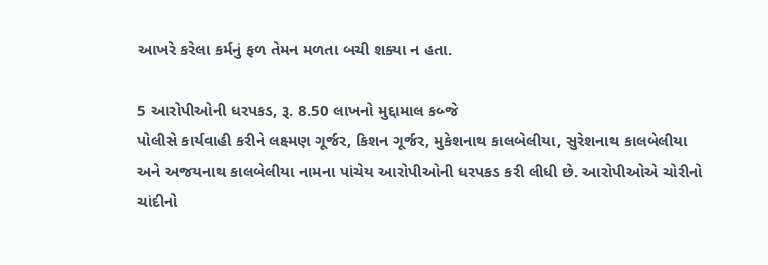આખરે કરેલા કર્મનું ફળ તેમન મળતા બચી શક્યા ન હતા.

5 આરોપીઓની ધરપકડ, રૂ. 8.50 લાખનો મુદ્દામાલ કબ્જે
પોલીસે કાર્યવાહી કરીને લક્ષ્મણ ગૂર્જર, કિશન ગૂર્જર, મુકેશનાથ કાલબેલીયા, સુરેશનાથ કાલબેલીયા અને અજયનાથ કાલબેલીયા નામના પાંચેય આરોપીઓની ધરપકડ કરી લીધી છે. આરોપીઓએ ચોરીનો ચાંદીનો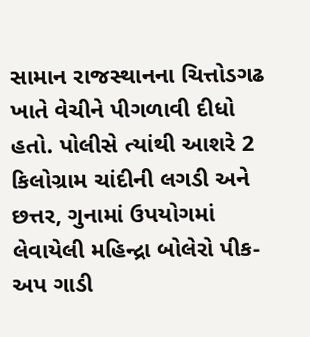સામાન રાજસ્થાનના ચિત્તોડગઢ ખાતે વેચીને પીગળાવી દીધો હતો. પોલીસે ત્યાંથી આશરે 2 કિલોગ્રામ ચાંદીની લગડી અને છત્તર, ગુનામાં ઉપયોગમાં લેવાયેલી મહિન્દ્રા બોલેરો પીક-અપ ગાડી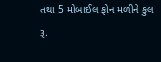તથા 5 મોબાઈલ ફોન મળીને કુલ રૂ.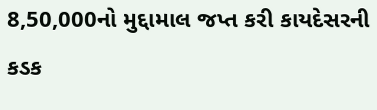8,50,000નો મુદ્દામાલ જપ્ત કરી કાયદેસરની કડક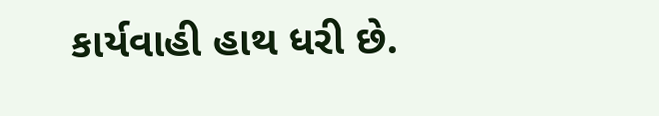કાર્યવાહી હાથ ધરી છે.